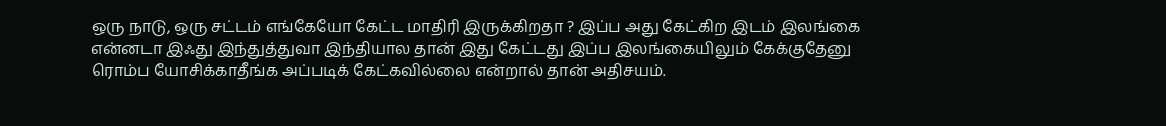ஒரு நாடு, ஒரு சட்டம் எங்கேயோ கேட்ட மாதிரி இருக்கிறதா ? இப்ப அது கேட்கிற இடம் இலங்கை என்னடா இஃது இந்துத்துவா இந்தியால தான் இது கேட்டது இப்ப இலங்கையிலும் கேக்குதேனு ரொம்ப யோசிக்காதீங்க அப்படிக் கேட்கவில்லை என்றால் தான் அதிசயம்.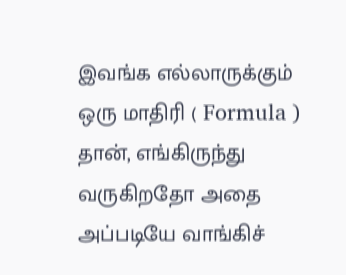இவங்க எல்லாருக்கும் ஒரு மாதிரி ( Formula ) தான், எங்கிருந்து வருகிறதோ அதை அப்படியே வாங்கிச்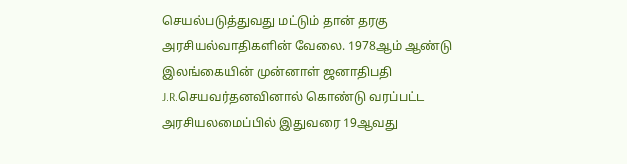செயல்படுத்துவது மட்டும் தான் தரகு அரசியல்வாதிகளின் வேலை. 1978ஆம் ஆண்டு இலங்கையின் முன்னாள் ஜனாதிபதி J.R.செயவர்தனவினால் கொண்டு வரப்பட்ட அரசியலமைப்பில் இதுவரை 19ஆவது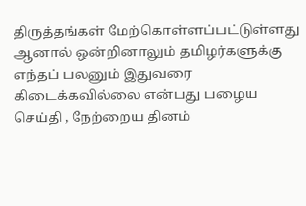திருத்தங்கள் மேற்கொள்ளப்பட்டுள்ளது ஆனால் ஒன்றினாலும் தமிழர்களுக்கு எந்தப் பலனும் இதுவரை கிடைக்கவில்லை என்பது பழைய செய்தி , நேற்றைய தினம்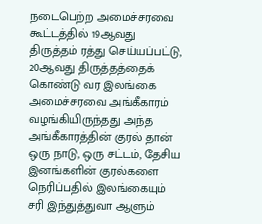நடைபெற்ற அமைச்சரவை கூட்டத்தில் 19ஆவது திருத்தம் ரத்து செய்யப்பட்டு, 20ஆவது திருத்தத்தைக் கொண்டு வர இலங்கை அமைச்சரவை அங்கீகாரம் வழங்கியிருந்தது அந்த அங்கீகாரத்தின் குரல் தான் ஒரு நாடு, ஒரு சட்டம், தேசிய இனங்களின் குரல்களை நெரிப்பதில் இலங்கையும் சரி இந்துத்துவா ஆளும்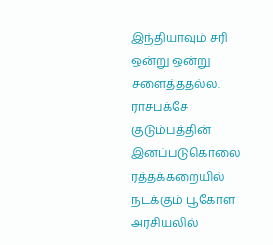இந்தியாவும் சரி ஒன்று ஒன்று சளைத்ததல்ல. ராசபக்சே குடும்பத்தின் இனப்படுகொலை ரத்தக்கறையில் நடக்கும் பூகோள அரசியலில்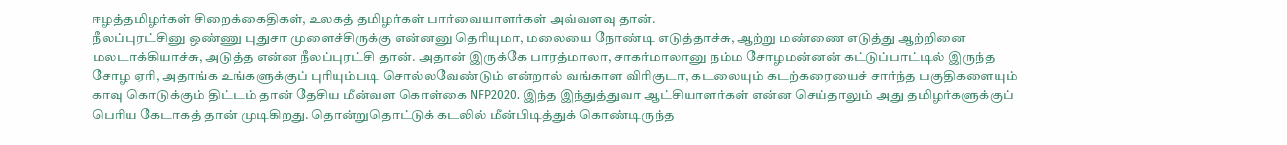ஈழத்தமிழர்கள் சிறைக்கைதிகள், உலகத் தமிழர்கள் பார்வையாளர்கள் அவ்வளவு தான்.
நீலப்புரட்சினு ஒண்ணு புதுசா முளைச்சிருக்கு என்னனு தெரியுமா, மலையை நோண்டி எடுத்தாச்சு, ஆற்று மண்ணை எடுத்து ஆற்றினை மலடாக்கியாச்சு, அடுத்த என்ன நீலப்புரட்சி தான். அதான் இருக்கே பாரத்மாலா, சாகர்மாலானு நம்ம சோழமன்னன் கட்டுப்பாட்டில் இருந்த சோழ ஏரி, அதாங்க உங்களுக்குப் புரியும்படி சொல்லவேண்டும் என்றால் வங்காள விரிகுடா, கடலையும் கடற்கரையைச் சார்ந்த பகுதிகளையும் காவு கொடுக்கும் திட்டம் தான் தேசிய மீன்வள கொள்கை NFP2020. இந்த இந்துத்துவா ஆட்சியாளர்கள் என்ன செய்தாலும் அது தமிழர்களுக்குப் பெரிய கேடாகத் தான் முடிகிறது. தொன்றுதொட்டுக் கடலில் மீன்பிடித்துக் கொண்டிருந்த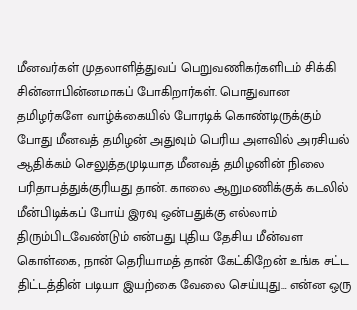மீனவர்கள் முதலாளித்துவப் பெறுவணிகர்களிடம் சிக்கி சின்னாபின்னமாகப் போகிறார்கள். பொதுவான தமிழர்களே வாழ்க்கையில் போரடிக் கொண்டிருக்கும் போது மீனவத் தமிழன் அதுவும் பெரிய அளவில் அரசியல் ஆதிக்கம் செலுத்தமுடியாத மீனவத் தமிழனின் நிலை பரிதாபத்துக்குரியது தான். காலை ஆறுமணிக்குக் கடலில் மீன்பிடிக்கப் போய் இரவு ஒன்பதுக்கு எல்லாம் திரும்பிடவேண்டும் என்பது புதிய தேசிய மீன்வள கொள்கை, நான் தெரியாமத் தான் கேட்கிறேன் உங்க சட்ட திட்டத்தின் படியா இயற்கை வேலை செய்யுது… என்ன ஒரு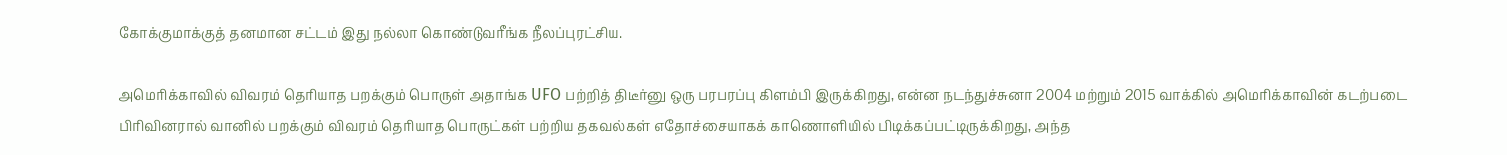கோக்குமாக்குத் தனமான சட்டம் இது நல்லா கொண்டுவரீங்க நீலப்புரட்சிய.

அமெரிக்காவில் விவரம் தெரியாத பறக்கும் பொருள் அதாங்க UFO பற்றித் திடீர்னு ஒரு பரபரப்பு கிளம்பி இருக்கிறது, என்ன நடந்துச்சுனா 2004 மற்றும் 2015 வாக்கில் அமெரிக்காவின் கடற்படை பிரிவினரால் வானில் பறக்கும் விவரம் தெரியாத பொருட்கள் பற்றிய தகவல்கள் எதோச்சையாகக் காணொளியில் பிடிக்கப்பட்டிருக்கிறது, அந்த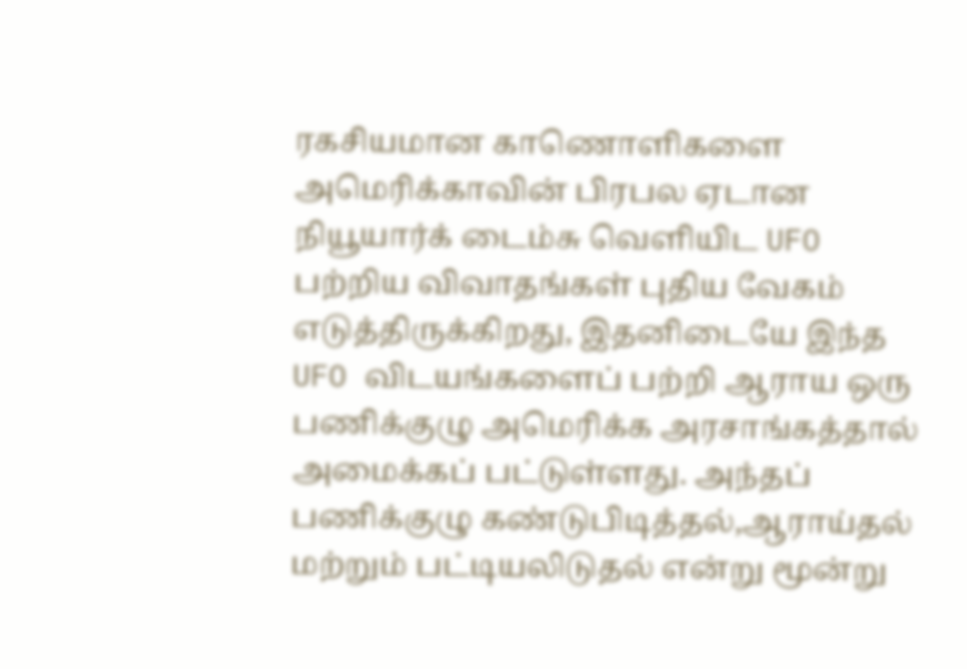ரகசியமான காணொளிகளை அமெரிக்காவின் பிரபல ஏடான நியூயார்க் டைம்சு வெளியிட UFO பற்றிய விவாதங்கள் புதிய வேகம் எடுத்திருக்கிறது, இதனிடையே இந்த UFO விடயங்களைப் பற்றி ஆராய ஒரு பணிக்குழு அமெரிக்க அரசாங்கத்தால் அமைக்கப் பட்டுள்ளது. அந்தப் பணிக்குழு கண்டுபிடித்தல்,ஆராய்தல் மற்றும் பட்டியலிடுதல் என்று மூன்று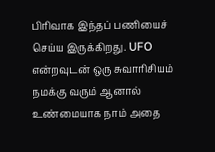பிரிவாக இந்தப் பணியைச் செய்ய இருக்கிறது. UFO என்றவுடன் ஒரு சுவாரிசியம் நமக்கு வரும் ஆனால் உண்மையாக நாம் அதை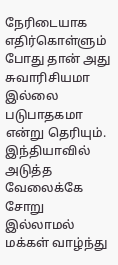நேரிடையாக எதிர்கொள்ளும் போது தான் அது சுவாரிசியமா இல்லை படுபாதகமா என்று தெரியும். இந்தியாவில் அடுத்த வேலைக்கே சோறு இல்லாமல் மக்கள் வாழ்ந்து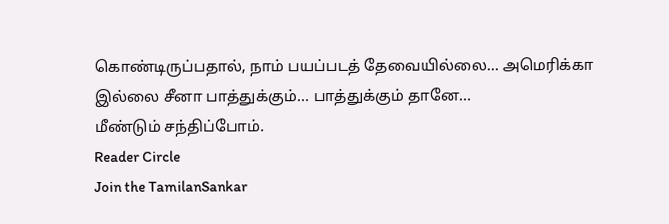கொண்டிருப்பதால், நாம் பயப்படத் தேவையில்லை… அமெரிக்கா இல்லை சீனா பாத்துக்கும்… பாத்துக்கும் தானே…
மீண்டும் சந்திப்போம்.
Reader Circle
Join the TamilanSankar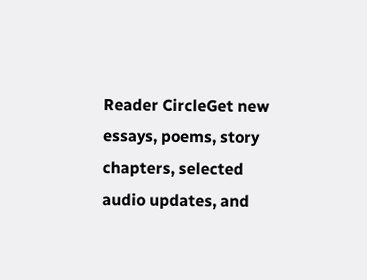Reader CircleGet new essays, poems, story chapters, selected audio updates, and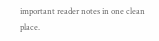important reader notes in one clean place.